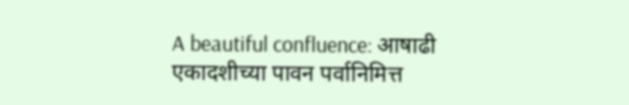A beautiful confluence: आषाढी एकादशीच्या पावन पर्वानिमित्त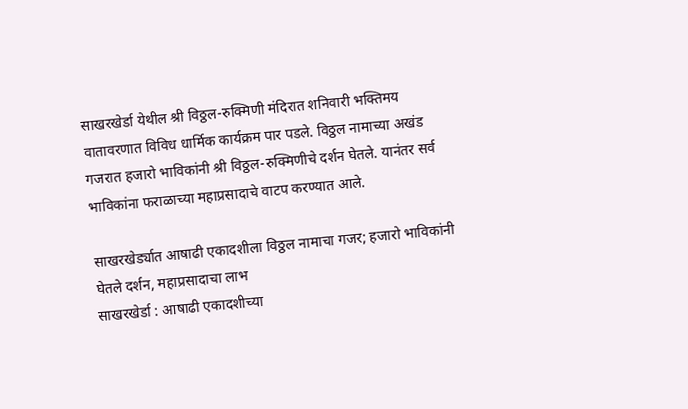साखरखेर्डा येथील श्री विठ्ठल-रुक्मिणी मंदिरात शनिवारी भक्तिमय वातावरणात विविध धार्मिक कार्यक्रम पार पडले. विठ्ठल नामाच्या अखंड गजरात हजारो भाविकांनी श्री विठ्ठल-रुक्मिणीचे दर्शन घेतले. यानंतर सर्व भाविकांना फराळाच्या महाप्रसादाचे वाटप करण्यात आले.

साखरखेर्ड्यात आषाढी एकादशीला विठ्ठल नामाचा गजर; हजारो भाविकांनी घेतले दर्शन, महाप्रसादाचा लाभ
साखरखेर्डा : आषाढी एकादशीच्या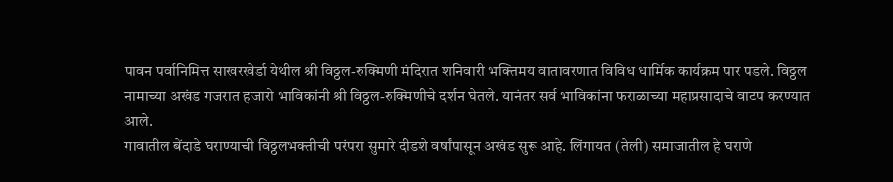पावन पर्वानिमित्त साखरखेर्डा येथील श्री विठ्ठल-रुक्मिणी मंदिरात शनिवारी भक्तिमय वातावरणात विविध धार्मिक कार्यक्रम पार पडले. विठ्ठल नामाच्या अखंड गजरात हजारो भाविकांनी श्री विठ्ठल-रुक्मिणीचे दर्शन घेतले. यानंतर सर्व भाविकांना फराळाच्या महाप्रसादाचे वाटप करण्यात आले.
गावातील बेंदाडे घराण्याची विठ्ठलभक्तीची परंपरा सुमारे दीडशे वर्षांपासून अखंड सुरू आहे. लिंगायत (तेली) समाजातील हे घराणे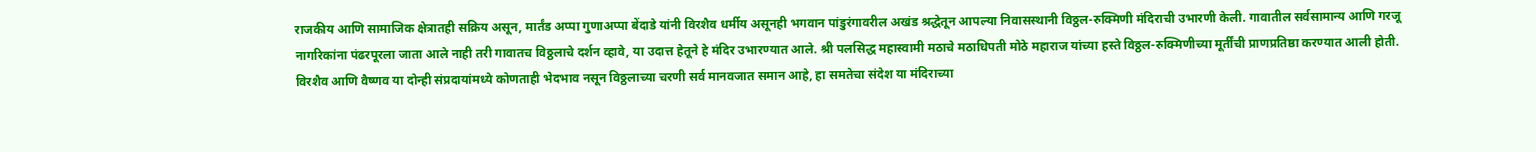राजकीय आणि सामाजिक क्षेत्रातही सक्रिय असून, मार्तंड अप्पा गुणाअप्पा बेंदाडे यांनी विरशैव धर्मीय असूनही भगवान पांडुरंगावरील अखंड श्रद्धेतून आपल्या निवासस्थानी विठ्ठल-रुक्मिणी मंदिराची उभारणी केली. गावातील सर्वसामान्य आणि गरजू नागरिकांना पंढरपूरला जाता आले नाही तरी गावातच विठ्ठलाचे दर्शन व्हावे, या उदात्त हेतूने हे मंदिर उभारण्यात आले. श्री पलसिद्ध महास्वामी मठाचे मठाधिपती मोठे महाराज यांच्या हस्ते विठ्ठल-रुक्मिणीच्या मूर्तींची प्राणप्रतिष्ठा करण्यात आली होती.
विरशैव आणि वैष्णव या दोन्ही संप्रदायांमध्ये कोणताही भेदभाव नसून विठ्ठलाच्या चरणी सर्व मानवजात समान आहे, हा समतेचा संदेश या मंदिराच्या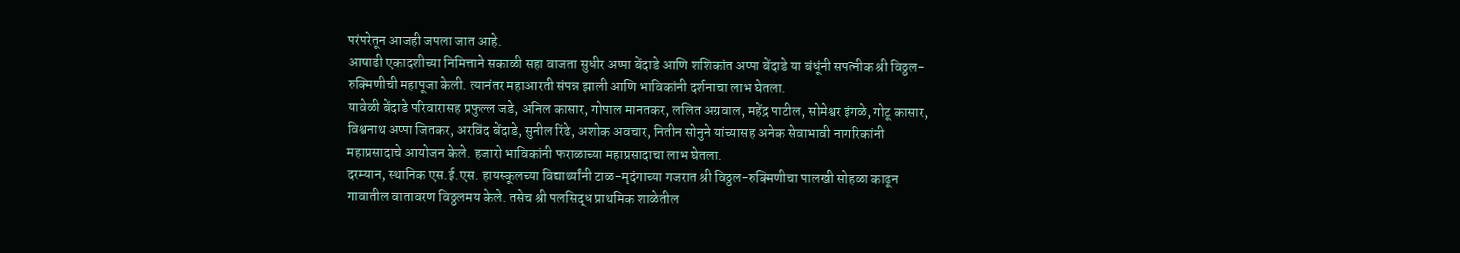परंपरेतून आजही जपला जात आहे.
आषाढी एकादशीच्या निमित्ताने सकाळी सहा वाजता सुधीर अप्पा बेंदाडे आणि शशिकांत अप्पा बेंदाडे या बंधूंनी सपत्नीक श्री विठ्ठल-रुक्मिणीची महापूजा केली. त्यानंतर महाआरती संपन्न झाली आणि भाविकांनी दर्शनाचा लाभ घेतला.
यावेळी बेंदाडे परिवारासह प्रफुल्ल जडे, अनिल कासार, गोपाल मानतकर, ललित अग्रवाल, महेंद्र पाटील, सोमेश्वर इंगळे, गोटू कासार, विश्वनाथ अप्पा जितकर, अरविंद बेंदाडे, सुनील रिंढे, अशोक अवचार, नितीन सोनुने यांच्यासह अनेक सेवाभावी नागरिकांनी महाप्रसादाचे आयोजन केले. हजारो भाविकांनी फराळाच्या महाप्रसादाचा लाभ घेतला.
दरम्यान, स्थानिक एस.ई.एस. हायस्कूलच्या विद्यार्थ्यांनी टाळ-मृदंगाच्या गजरात श्री विठ्ठल-रुक्मिणीचा पालखी सोहळा काढून गावातील वातावरण विठ्ठलमय केले. तसेच श्री पलसिद्ध प्राथमिक शाळेतील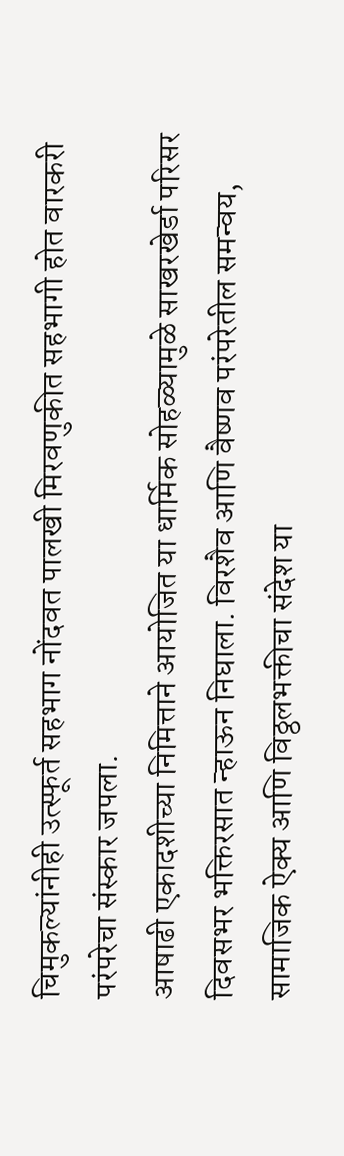चिमुकल्यांनीही उत्स्फूर्त सहभाग नोंदवत पालखी मिरवणुकीत सहभागी होत वारकरी परंपरेचा संस्कार जपला.
आषाढी एकादशीच्या निमित्ताने आयोजित या धार्मिक सोहळ्यामुळे साखरखेर्डा परिसर दिवसभर भक्तिरसात न्हाऊन निघाला. विरशैव आणि वैष्णव परंपरेतील समन्वय, सामाजिक ऐक्य आणि विठ्ठलभक्तीचा संदेश या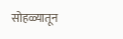सोहळ्यातून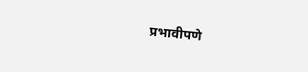प्रभावीपणे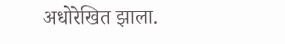अधोरेखित झाला.